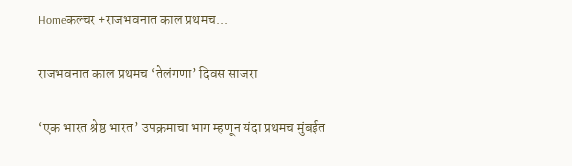Homeकल्चर +राजभवनात काल प्रथमच...

राजभवनात काल प्रथमच ‘तेलंगणा’ दिवस साजरा

‘एक भारत श्रेष्ठ भारत’ उपक्रमाचा भाग म्हणून यंदा प्रथमच मुंबईत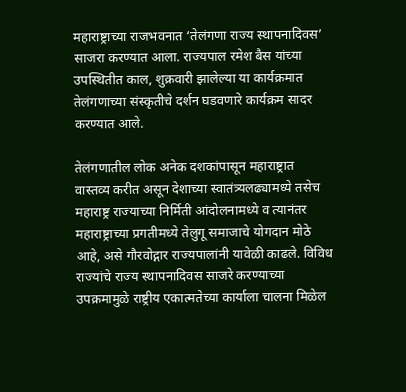महाराष्ट्राच्या राजभवनात ‘तेलंगणा राज्य स्थापनादिवस’ साजरा करण्यात आला. राज्यपाल रमेश बैस यांच्या उपस्थितीत काल, शुक्रवारी झालेल्या या कार्यक्रमात तेलंगणाच्या संस्कृतीचे दर्शन घडवणारे कार्यक्रम सादर करण्यात आले.

तेलंगणातील लोक अनेक दशकांपासून महाराष्ट्रात वास्तव्य करीत असून देशाच्या स्वातंत्र्यलढ्यामध्ये तसेच महाराष्ट्र राज्याच्या निर्मिती आंदोलनामध्ये व त्यानंतर महाराष्ट्राच्या प्रगतीमध्ये तेलुगू समाजाचे योगदान मोठे आहे, असे गौरवोद्गार राज्यपालांनी यावेळी काढले. विविध राज्यांचे राज्य स्थापनादिवस साजरे करण्याच्या उपक्रमामुळे राष्ट्रीय एकात्मतेच्या कार्याला चालना मिळेल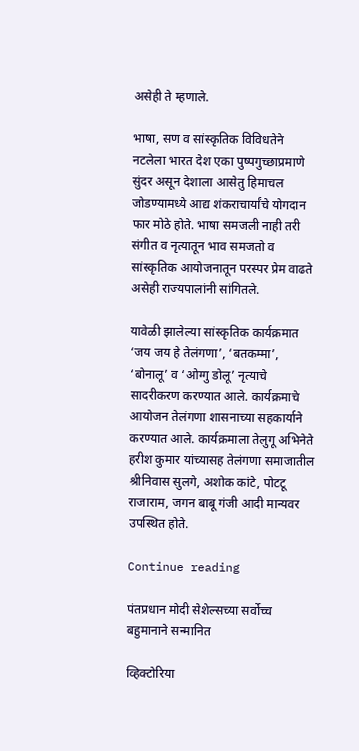असेही ते म्हणाले.

भाषा, सण व सांस्कृतिक विविधतेने नटलेला भारत देश एका पुष्पगुच्छाप्रमाणे सुंदर असून देशाला आसेतु हिमाचल जोडण्यामध्ये आद्य शंकराचार्यांचे योगदान फार मोठे होते. भाषा समजली नाही तरी संगीत व नृत्यातून भाव समजतो व सांस्कृतिक आयोजनातून परस्पर प्रेम वाढते असेही राज्यपालांनी सांगितले.

यावेळी झालेल्या सांस्कृतिक कार्यक्रमात ‘जय जय हे तेलंगणा’, ‘बतकम्मा’, ‘बोनालू’ व ‘ओग्गु डोलू’ नृत्याचे सादरीकरण करण्यात आले. कार्यक्रमाचे आयोजन तेलंगणा शासनाच्या सहकार्याने करण्यात आले. कार्यक्रमाला तेलुगू अभिनेते हरीश कुमार यांच्यासह तेलंगणा समाजातील श्रीनिवास सुलगे, अशोक कांटे, पोटटू राजाराम, जगन बाबू गंजी आदी मान्यवर उपस्थित होते.

Continue reading

पंतप्रधान मोदी सेशेल्सच्या सर्वोच्च बहुमानाने सन्मानित

व्हिक्टोरिया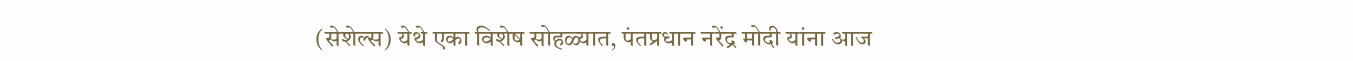(सेशेल्स) येथे एका विशेष सोहळ्यात, पंतप्रधान नरेंद्र मोदी यांना आज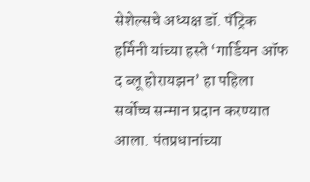सेशेल्सचे अध्यक्ष डॉ. पॅट्रिक हर्मिनी यांच्या हस्ते ‘गार्डियन ऑफ द ब्लू होरायझन’ हा पहिला सर्वोच्च सन्मान प्रदान करण्यात आला. पंतप्रधानांच्या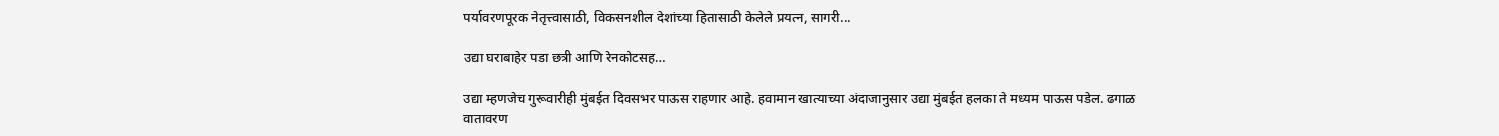पर्यावरणपूरक नेतृत्त्वासाठी, विकसनशील देशांच्या हितासाठी केलेले प्रयत्न, सागरी...

उद्या घराबाहेर पडा छत्री आणि रेनकोटसह…

उद्या म्हणजेच गुरूवारीही मुंबईत दिवसभर पाऊस राहणार आहे. हवामान खात्याच्या अंदाजानुसार उद्या मुंबईत हलका ते मध्यम पाऊस पडेल. ढगाळ वातावरण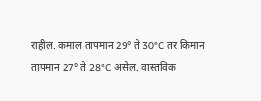राहील. कमाल तापमान 29° ते 30°C तर किमान तापमान 27° ते 28°C असेल. वास्तविक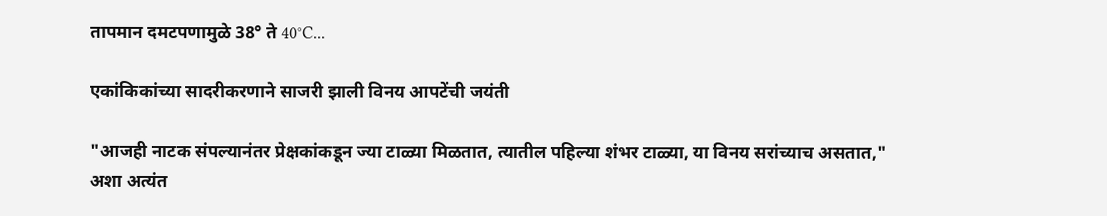तापमान दमटपणामुळे 38° ते 40°C...

एकांकिकांच्या सादरीकरणाने साजरी झाली विनय आपटेंची जयंती

"आजही नाटक संपल्यानंतर प्रेक्षकांकडून ज्या टाळ्या मिळतात, त्यातील पहिल्या शंभर टाळ्या, या विनय सरांच्याच असतात," अशा अत्यंत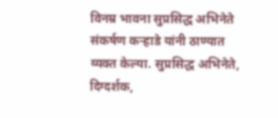विनम्र भावना सुप्रसिद्ध अभिनेते संकर्षण कऱ्हाडे यांनी ठाण्यात व्यक्त केल्या. सुप्रसिद्ध अभिनेते, दिग्दर्शक,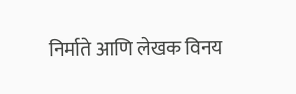निर्माते आणि लेखक विनय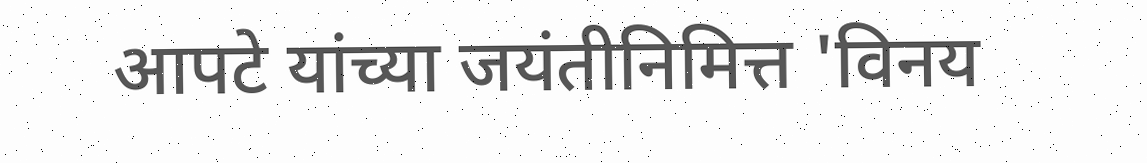आपटे यांच्या जयंतीनिमित्त 'विनय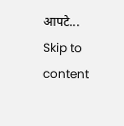आपटे...
Skip to content